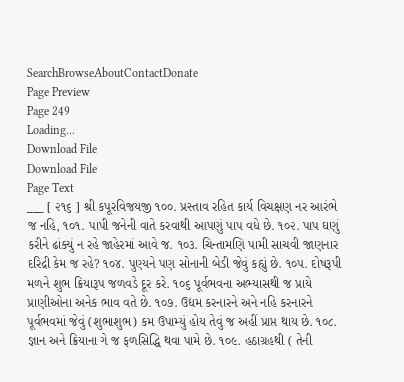SearchBrowseAboutContactDonate
Page Preview
Page 249
Loading...
Download File
Download File
Page Text
___ [ ૨૧૬ ] શ્રી કપૂરવિજયજી ૧૦૦. પ્રસ્તાવ રહિત કાર્ય વિચક્ષણ નર આરંભે જ નહિ, ૧૦૧. પાપી જનેની વાતે કરવાથી આપણું પાપ વધે છે. ૧૦૨. પાપ ઘણું કરીને ઢાંક્યું ન રહે જાહેરમાં આવે જ. ૧૦૩. ચિન્તામણિ પામી સાચવી જાણનાર દરિદ્રી કેમ જ રહે? ૧૦૪. પુણ્યને પણ સોનાની બેડી જેવું કહ્યું છે. ૧૦૫. દોષરૂપી મળને શુભ ક્રિયારૂપ જળવડે દૂર કરે. ૧૦૬ પૂર્વભવના અભ્યાસથી જ પ્રાયે પ્રાણીઓના અનેક ભાવ વતે છે. ૧૦૭. ઉદ્યમ કરનારને અને નહિ કરનારને પૂર્વભવમાં જેવું (શુભાશુભ) કમ ઉપામ્યું હોય તેવું જ અહીં પ્રાપ્ત થાય છે. ૧૦૮. જ્ઞાન અને ક્રિયાના ગે જ ફળસિદ્ધિ થવા પામે છે. ૧૦૯. હઠાગ્રહથી ( તેની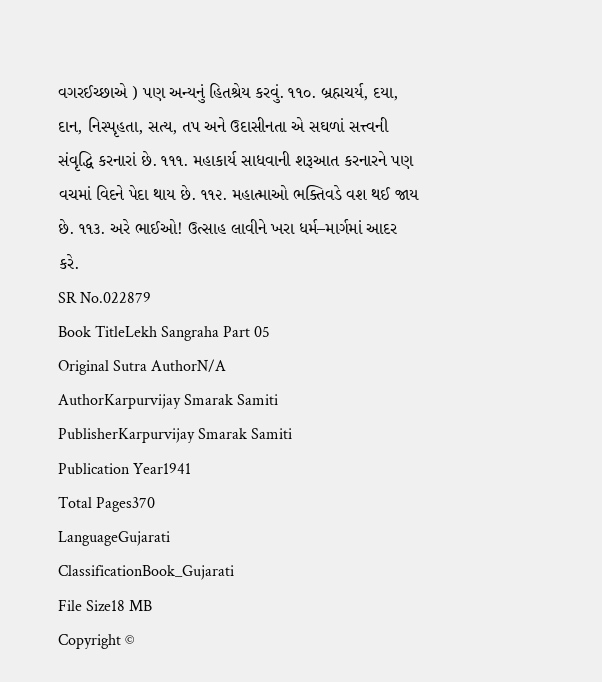વગરઈચ્છાએ ) પણ અન્યનું હિતશ્રેય કરવું. ૧૧૦. બ્રહ્મચર્ય, દયા, દાન, નિસ્પૃહતા, સત્ય, તપ અને ઉદાસીનતા એ સઘળાં સત્ત્વની સંવૃદ્ધિ કરનારાં છે. ૧૧૧. મહાકાર્ય સાધવાની શરૂઆત કરનારને પણ વચમાં વિદને પેદા થાય છે. ૧૧૨. મહાત્માઓ ભક્તિવડે વશ થઈ જાય છે. ૧૧૩. અરે ભાઈઓ! ઉત્સાહ લાવીને ખરા ધર્મ–માર્ગમાં આદર કરે.
SR No.022879
Book TitleLekh Sangraha Part 05
Original Sutra AuthorN/A
AuthorKarpurvijay Smarak Samiti
PublisherKarpurvijay Smarak Samiti
Publication Year1941
Total Pages370
LanguageGujarati
ClassificationBook_Gujarati
File Size18 MB
Copyright ©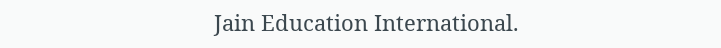Jain Education International.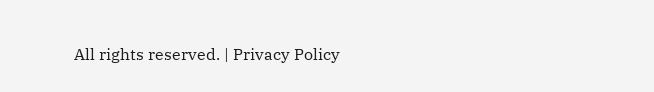All rights reserved. | Privacy Policy